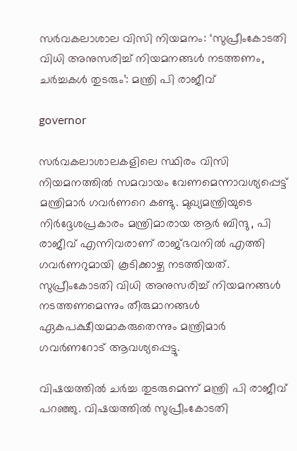സര്‍വകലാശാല വിസി നിയമനം: ‘സുപ്രീംകോടതി വിധി അനുസരിച്ച് നിയമനങ്ങള്‍ നടത്തണം, ചര്‍ച്ചകള്‍ തുടരും’: മന്ത്രി പി രാജീവ്

governor

സര്‍വകലാശാലകളിലെ സ്ഥിരം വിസി നിയമനത്തില്‍ സമവായം വേണമെന്നാവശ്യപ്പെട്ട് മന്ത്രിമാര്‍ ഗവര്‍ണറെ കണ്ടു. മുഖ്യമന്ത്രിയുടെ നിര്‍ദ്ദേശപ്രകാരം മന്ത്രിമാരായ ആര്‍ ബിന്ദു, പി രാജീവ് എന്നിവരാണ് രാജ്ഭവനില്‍ എത്തി ഗവര്‍ണറുമായി കൂടിക്കാഴ്ച നടത്തിയത്. സുപ്രീംകോടതി വിധി അനുസരിച്ച് നിയമനങ്ങള്‍ നടത്തണമെന്നും തീരുമാനങ്ങള്‍ ഏകപക്ഷീയമാകരുതെന്നും മന്ത്രിമാര്‍ ഗവര്‍ണറോട് ആവശ്യപ്പെട്ടു.

വിഷയത്തില്‍ ചര്‍ച്ച തുടരുമെന്ന് മന്ത്രി പി രാജീവ് പറഞ്ഞു. വിഷയത്തില്‍ സുപ്രീംകോടതി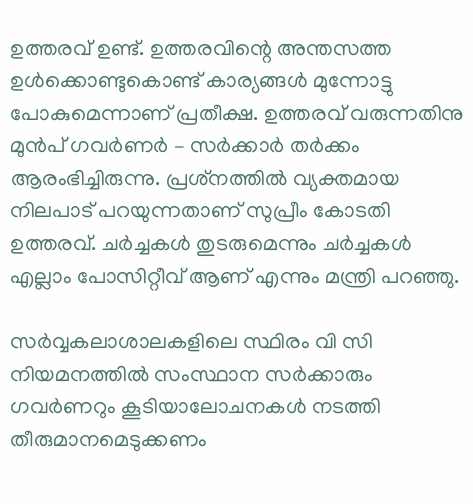ഉത്തരവ് ഉണ്ട്. ഉത്തരവിന്റെ അന്തസത്ത ഉള്‍ക്കൊണ്ടുകൊണ്ട് കാര്യങ്ങള്‍ മുന്നോട്ടു പോകുമെന്നാണ് പ്രതീക്ഷ. ഉത്തരവ് വരുന്നതിനു മുന്‍പ് ഗവര്‍ണര്‍ – സര്‍ക്കാര്‍ തര്‍ക്കം ആരംഭിച്ചിരുന്നു. പ്രശ്‌നത്തില്‍ വ്യക്തമായ നിലപാട് പറയുന്നതാണ് സുപ്രീം കോടതി ഉത്തരവ്. ചര്‍ച്ചകള്‍ തുടരുമെന്നും ചര്‍ച്ചകള്‍ എല്ലാം പോസിറ്റീവ് ആണ് എന്നും മന്ത്രി പറഞ്ഞു.

സര്‍വ്വകലാശാലകളിലെ സ്ഥിരം വി സി നിയമനത്തില്‍ സംസ്ഥാന സര്‍ക്കാരും ഗവര്‍ണറും കൂടിയാലോചനകള്‍ നടത്തി തീരുമാനമെടുക്കണം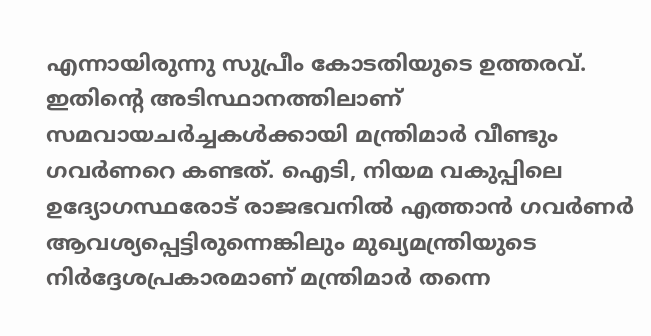എന്നായിരുന്നു സുപ്രീം കോടതിയുടെ ഉത്തരവ്. ഇതിന്റെ അടിസ്ഥാനത്തിലാണ് സമവായചര്‍ച്ചകള്‍ക്കായി മന്ത്രിമാര്‍ വീണ്ടും ഗവര്‍ണറെ കണ്ടത്. ഐടി, നിയമ വകുപ്പിലെ ഉദ്യോഗസ്ഥരോട് രാജഭവനില്‍ എത്താന്‍ ഗവര്‍ണര്‍ ആവശ്യപ്പെട്ടിരുന്നെങ്കിലും മുഖ്യമന്ത്രിയുടെ നിര്‍ദ്ദേശപ്രകാരമാണ് മന്ത്രിമാര്‍ തന്നെ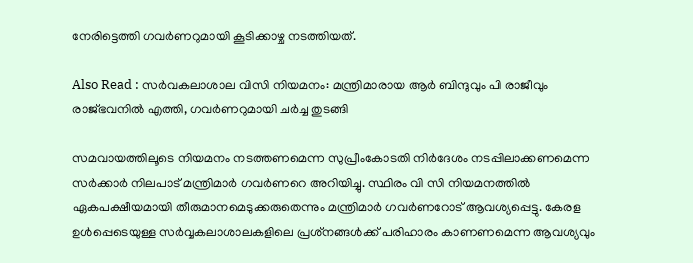നേരിട്ടെത്തി ഗവര്‍ണറുമായി കൂടിക്കാഴ്ച നടത്തിയത്.

Also Read : സര്‍വകലാശാല വിസി നിയമനം: മന്ത്രിമാരായ ആര്‍ ബിന്ദുവും പി രാജീവും രാജ്ഭവനില്‍ എത്തി, ഗവര്‍ണറുമായി ചര്‍ച്ച തുടങ്ങി

സമവായത്തിലൂടെ നിയമനം നടത്തണമെന്ന സുപ്രീംകോടതി നിര്‍ദേശം നടപ്പിലാക്കണമെന്ന സര്‍ക്കാര്‍ നിലപാട് മന്ത്രിമാര്‍ ഗവര്‍ണറെ അറിയിച്ചു. സ്ഥിരം വി സി നിയമനത്തില്‍ ഏകപക്ഷീയമായി തീരുമാനമെടുക്കരുതെന്നും മന്ത്രിമാര്‍ ഗവര്‍ണറോട് ആവശ്യപ്പെട്ടു. കേരള ഉള്‍പ്പെടെയുള്ള സര്‍വ്വകലാശാലകളിലെ പ്രശ്‌നങ്ങള്‍ക്ക് പരിഹാരം കാണണമെന്ന ആവശ്യവും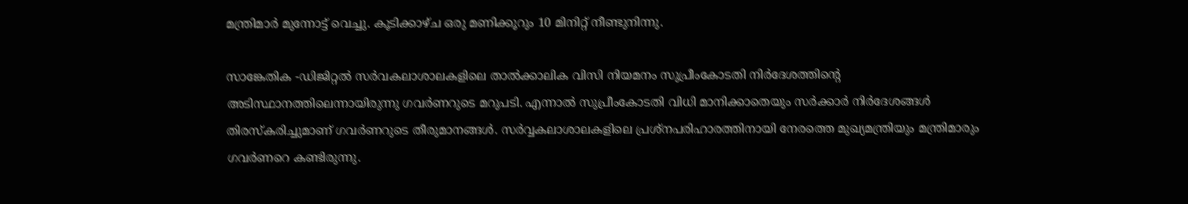മന്ത്രിമാര്‍ മുന്നോട്ട് വെച്ചു. കൂടിക്കാഴ്ച ഒരു മണിക്കൂറും 10 മിനിറ്റ് നീണ്ടുനിന്നു.

സാങ്കേതിക -ഡിജിറ്റല്‍ സര്‍വകലാശാലകളിലെ താല്‍ക്കാലിക വിസി നിയമനം സുപ്രീംകോടതി നിര്‍ദേശത്തിന്റെ അടിസ്ഥാനത്തിലെന്നായിരുന്നു ഗവര്‍ണറുടെ മറുപടി. എന്നാല്‍ സുപ്രീംകോടതി വിധി മാനിക്കാതെയും സര്‍ക്കാര്‍ നിര്‍ദേശങ്ങള്‍ തിരസ്‌കരിച്ചുമാണ് ഗവര്‍ണറുടെ തീരുമാനങ്ങള്‍. സര്‍വ്വകലാശാലകളിലെ പ്രശ്‌നപരിഹാരത്തിനായി നേരത്തെ മുഖ്യമന്ത്രിയും മന്ത്രിമാരും ഗവര്‍ണറെ കണ്ടിരുന്നു.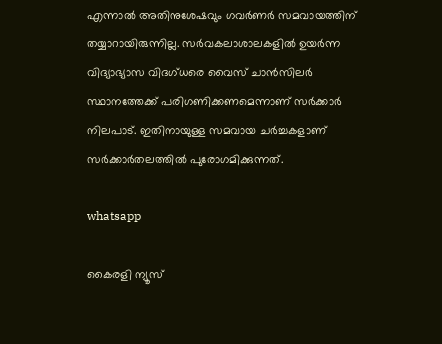എന്നാല്‍ അതിനുശേഷവും ഗവര്‍ണര്‍ സമവായത്തിന് തയ്യാറായിരുന്നില്ല. സര്‍വകലാശാലകളില്‍ ഉയര്‍ന്ന വിദ്യാഭ്യാസ വിദഗ്ധരെ വൈസ് ചാന്‍സിലര്‍ സ്ഥാനത്തേക്ക് പരിഗണിക്കണമെന്നാണ് സര്‍ക്കാര്‍ നിലപാട്. ഇതിനായുള്ള സമവായ ചര്‍ച്ചകളാണ് സര്‍ക്കാര്‍തലത്തില്‍ പുരോഗമിക്കുന്നത്.

whatsapp

കൈരളി ന്യൂസ്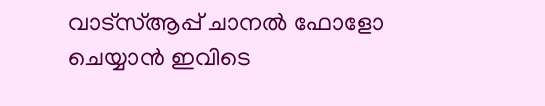വാട്‌സ്ആപ്പ് ചാനല്‍ ഫോളോ ചെയ്യാന്‍ ഇവിടെ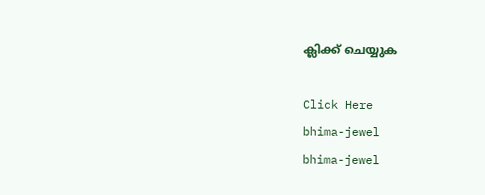ക്ലിക്ക് ചെയ്യുക

Click Here
bhima-jewel
bhima-jewel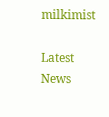milkimist

Latest News